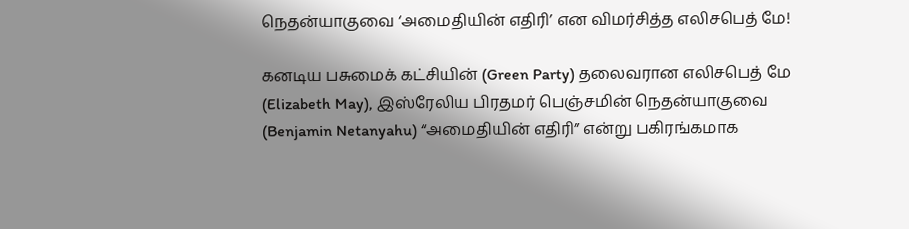நெதன்யாகுவை ‘அமைதியின் எதிரி’ என விமர்சித்த எலிசபெத் மே!

கனடிய பசுமைக் கட்சியின் (Green Party) தலைவரான எலிசபெத் மே (Elizabeth May), இஸ்ரேலிய பிரதமர் பெஞ்சமின் நெதன்யாகுவை (Benjamin Netanyahu) “அமைதியின் எதிரி” என்று பகிரங்கமாக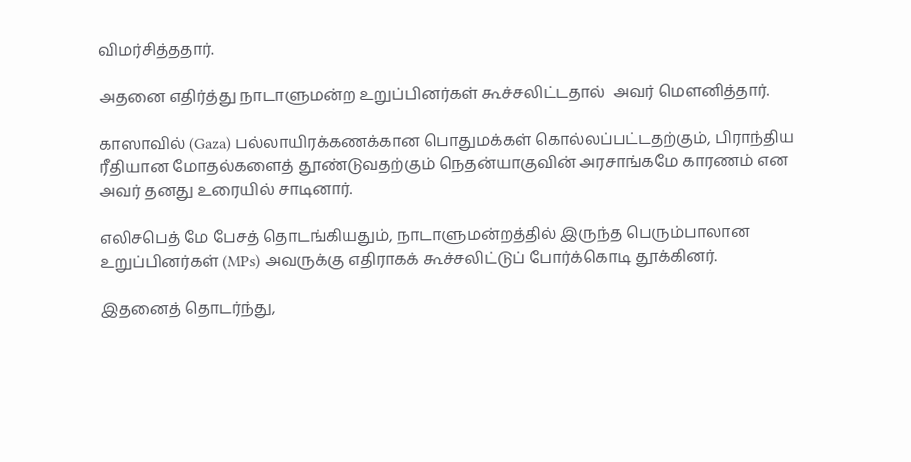விமர்சித்ததார்.

அதனை எதிர்த்து நாடாளுமன்ற உறுப்பினர்கள் கூச்சலிட்டதால்  அவர் மௌனித்தார்.

காஸாவில் (Gaza) பல்லாயிரக்கணக்கான பொதுமக்கள் கொல்லப்பட்டதற்கும், பிராந்திய ரீதியான மோதல்களைத் தூண்டுவதற்கும் நெதன்யாகுவின் அரசாங்கமே காரணம் என அவர் தனது உரையில் சாடினார்.

எலிசபெத் மே பேசத் தொடங்கியதும், நாடாளுமன்றத்தில் இருந்த பெரும்பாலான உறுப்பினர்கள் (MPs) அவருக்கு எதிராகக் கூச்சலிட்டுப் போர்க்கொடி தூக்கினர்.

இதனைத் தொடர்ந்து,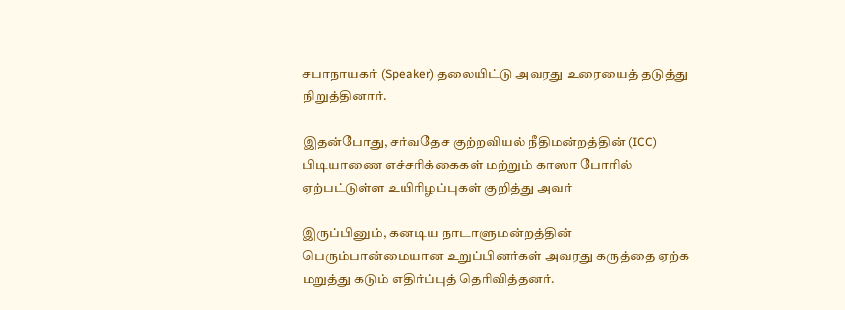சபாநாயகர் (Speaker) தலையிட்டு அவரது உரையைத் தடுத்து நிறுத்தினார்.

இதன்போது, சர்வதேச குற்றவியல் நீதிமன்றத்தின் (ICC) பிடியாணை எச்சரிக்கைகள் மற்றும் காஸா போரில் ஏற்பட்டுள்ள உயிரிழப்புகள் குறித்து அவர்

இருப்பினும், கனடிய நாடாளுமன்றத்தின் பெரும்பான்மையான உறுப்பினர்கள் அவரது கருத்தை ஏற்க மறுத்து கடும் எதிர்ப்புத் தெரிவித்தனர்.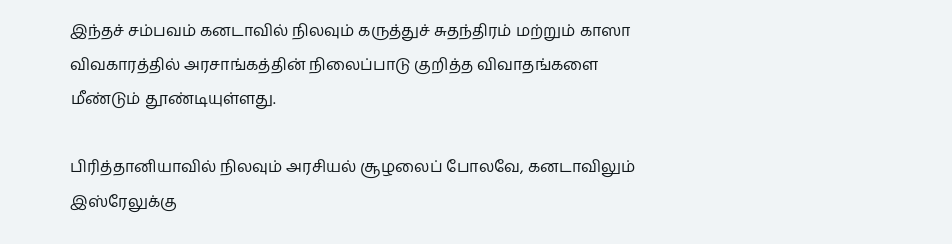இந்தச் சம்பவம் கனடாவில் நிலவும் கருத்துச் சுதந்திரம் மற்றும் காஸா விவகாரத்தில் அரசாங்கத்தின் நிலைப்பாடு குறித்த விவாதங்களை மீண்டும் தூண்டியுள்ளது.

பிரித்தானியாவில் நிலவும் அரசியல் சூழலைப் போலவே, கனடாவிலும் இஸ்ரேலுக்கு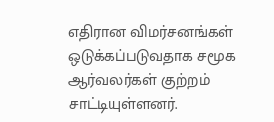எதிரான விமர்சனங்கள் ஒடுக்கப்படுவதாக சமூக ஆர்வலர்கள் குற்றம் சாட்டியுள்ளனர்.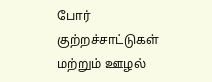போர் குற்றச்சாட்டுகள் மற்றும் ஊழல்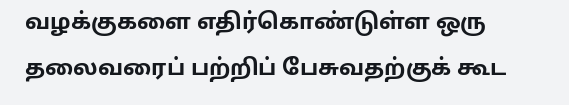வழக்குகளை எதிர்கொண்டுள்ள ஒரு தலைவரைப் பற்றிப் பேசுவதற்குக் கூட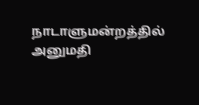நாடாளுமன்றத்தில் அனுமதி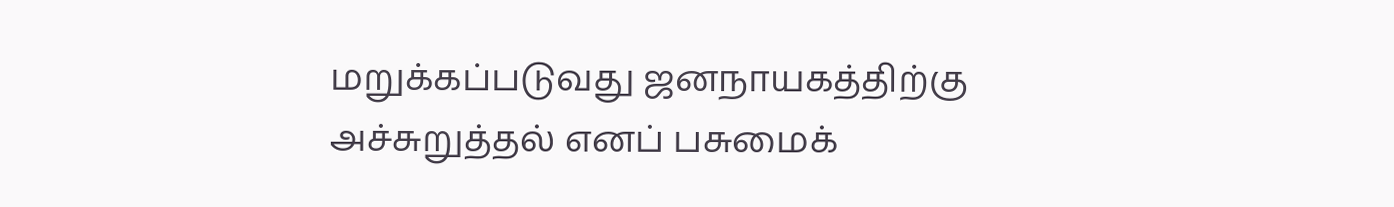மறுக்கப்படுவது ஜனநாயகத்திற்கு அச்சுறுத்தல் எனப் பசுமைக்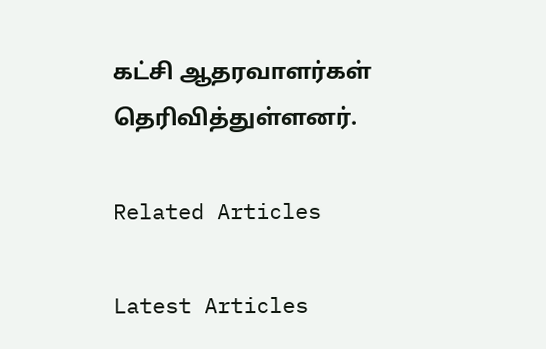கட்சி ஆதரவாளர்கள் தெரிவித்துள்ளனர்.

Related Articles

Latest Articles